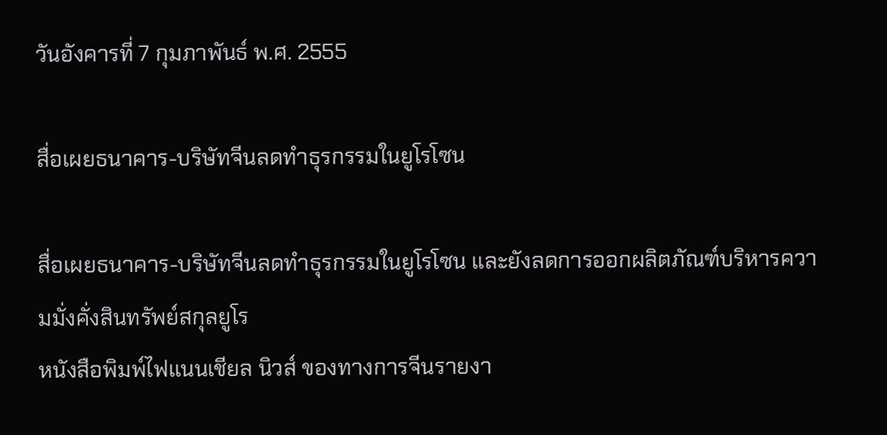วันอังคารที่ 7 กุมภาพันธ์ พ.ศ. 2555

สื่อเผยธนาคาร-บริษัทจีนลดทำธุรกรรมในยูโรโซน

สื่อเผยธนาคาร-บริษัทจีนลดทำธุรกรรมในยูโรโซน และยังลดการออกผลิตภัณฑ์บริหารความมั่งคั่งสินทรัพย์สกุลยูโร
หนังสือพิมพ์ไฟแนนเชียล นิวส์ ของทางการจีนรายงา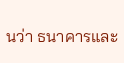นว่า ธนาคารและ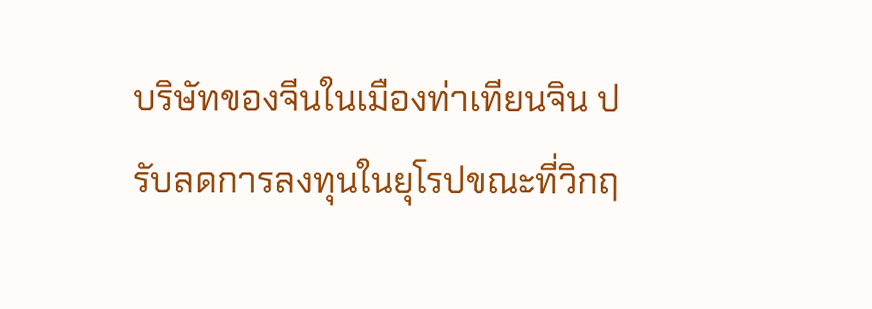บริษัทของจีนในเมืองท่าเทียนจิน ปรับลดการลงทุนในยุโรปขณะที่วิกฤ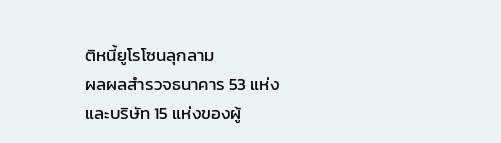ติหนี้ยูโรโซนลุกลาม
ผลผลสำรวจธนาคาร 53 แห่งและบริษัท 15 แห่งของผู้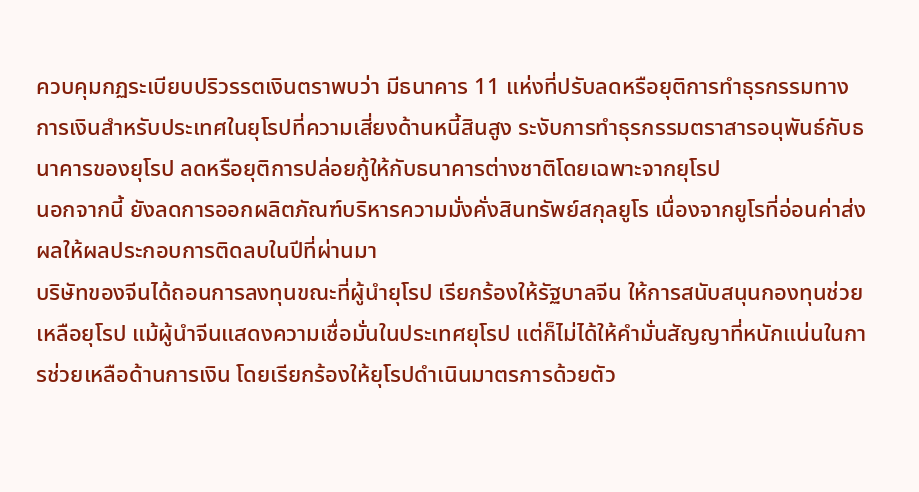ควบคุมกฏระเบียบปริวรรตเงินตราพบว่า มีธนาคาร 11 แห่งที่ปรับลดหรือยุติการทำธุรกรรมทางการเงินสำหรับประเทศในยุโรปที่ความเสี่ยงด้านหนี้สินสูง ระงับการทำธุรกรรมตราสารอนุพันธ์กับธนาคารของยุโรป ลดหรือยุติการปล่อยกู้ให้กับธนาคารต่างชาติโดยเฉพาะจากยุโรป
นอกจากนี้ ยังลดการออกผลิตภัณฑ์บริหารความมั่งคั่งสินทรัพย์สกุลยูโร เนื่องจากยูโรที่อ่อนค่าส่งผลให้ผลประกอบการติดลบในปีที่ผ่านมา
บริษัทของจีนได้ถอนการลงทุนขณะที่ผู้นำยุโรป เรียกร้องให้รัฐบาลจีน ให้การสนับสนุนกองทุนช่วยเหลือยุโรป แม้ผู้นำจีนแสดงความเชื่อมั่นในประเทศยุโรป แต่ก็ไม่ได้ให้คำมั่นสัญญาที่หนักแน่นในการช่วยเหลือด้านการเงิน โดยเรียกร้องให้ยุโรปดำเนินมาตรการด้วยตัว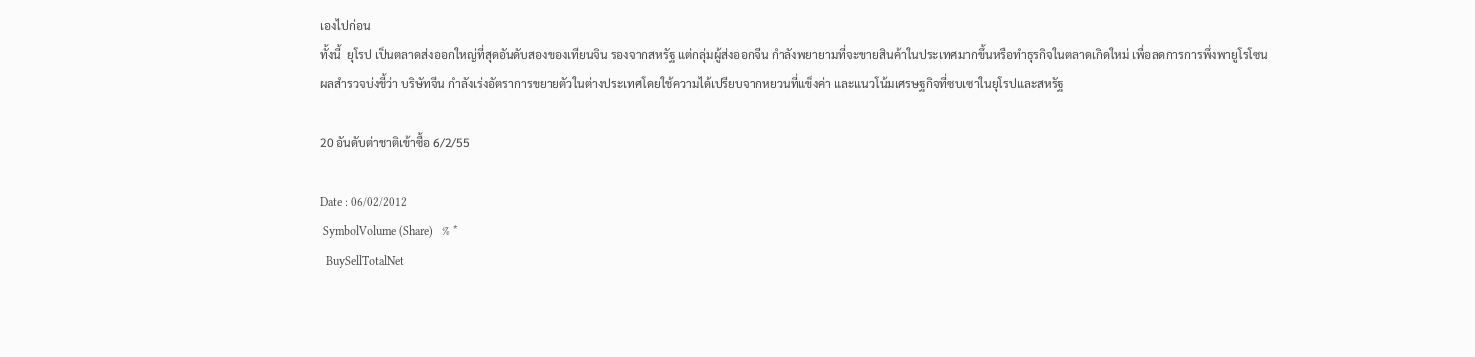เองไปก่อน
ทั้งนี้  ยุโรป เป็นตลาดส่งออกใหญ่ที่สุดอันดับสองของเทียนจิน รองจากสหรัฐ แต่กลุ่มผู้ส่งออกจีน กำลังพยายามที่จะขายสินค้าในประเทศมากขึ้นหรือทำธุรกิจในตลาดเกิดใหม่ เพื่อลดการการพึ่งพายูโรโซน
ผลสำรวจบ่งชี้ว่า บริษัทจีน กำลังเร่งอัตราการขยายตัวในต่างประเทศโดยใช้ความได้เปรียบจากหยวนที่แข็งค่า และแนวโน้มเศรษฐกิจที่ซบเซาในยุโรปและสหรัฐ

20 อันดับต่าชาติเข้าซื้อ 6/2/55

Date : 06/02/2012
 SymbolVolume (Share)   % *
  BuySellTotalNet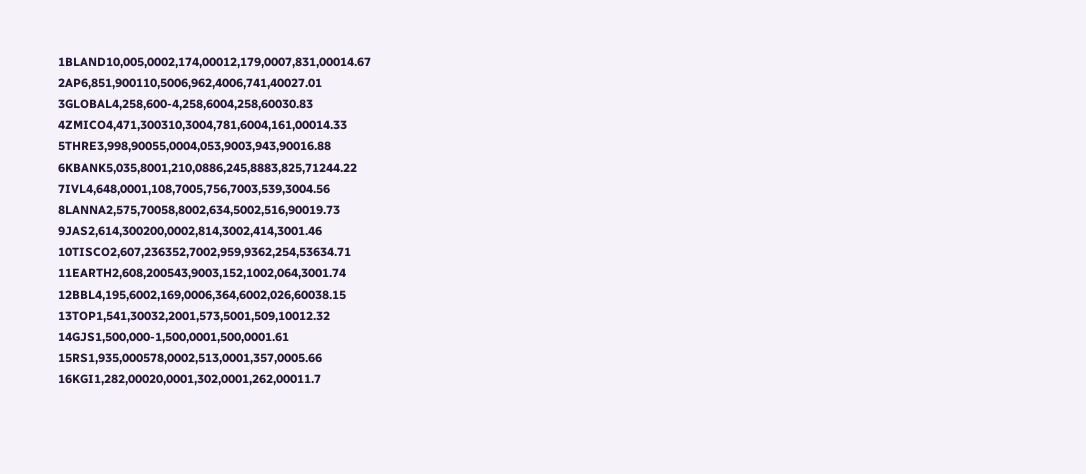1BLAND10,005,0002,174,00012,179,0007,831,00014.67
2AP6,851,900110,5006,962,4006,741,40027.01
3GLOBAL4,258,600-4,258,6004,258,60030.83
4ZMICO4,471,300310,3004,781,6004,161,00014.33
5THRE3,998,90055,0004,053,9003,943,90016.88
6KBANK5,035,8001,210,0886,245,8883,825,71244.22
7IVL4,648,0001,108,7005,756,7003,539,3004.56
8LANNA2,575,70058,8002,634,5002,516,90019.73
9JAS2,614,300200,0002,814,3002,414,3001.46
10TISCO2,607,236352,7002,959,9362,254,53634.71
11EARTH2,608,200543,9003,152,1002,064,3001.74
12BBL4,195,6002,169,0006,364,6002,026,60038.15
13TOP1,541,30032,2001,573,5001,509,10012.32
14GJS1,500,000-1,500,0001,500,0001.61
15RS1,935,000578,0002,513,0001,357,0005.66
16KGI1,282,00020,0001,302,0001,262,00011.7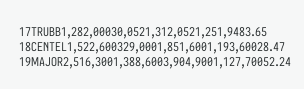17TRUBB1,282,00030,0521,312,0521,251,9483.65
18CENTEL1,522,600329,0001,851,6001,193,60028.47
19MAJOR2,516,3001,388,6003,904,9001,127,70052.24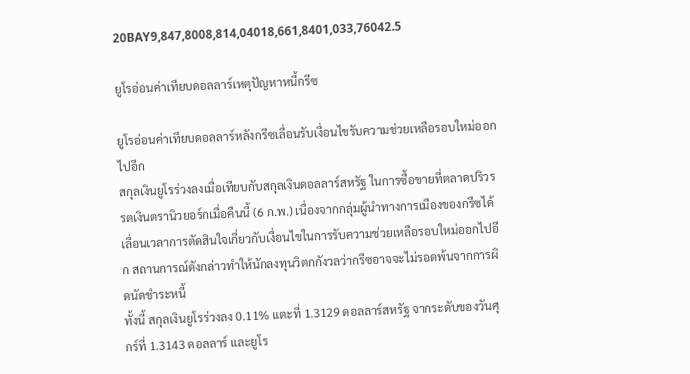20BAY9,847,8008,814,04018,661,8401,033,76042.5

ยูโรอ่อนค่าเทียบดอลลาร์เหตุปัญหาหนี้กรีซ

ยูโรอ่อนค่าเทียบดอลลาร์หลังกรีซเลื่อนรับเงื่อนไขรับความช่วยเหลือรอบใหม่ออกไปอีก
สกุลเงินยูโรร่วงลงเมื่อเทียบกับสกุลเงินดอลลาร์สหรัฐ ในการซื้อขายที่ตลาดปริวรรตเงินตรานิวยอร์กเมื่อคืนนี้ (6 ก.พ.) เนื่องจากกลุ่มผู้นำทางการเมืองของกรีซได้เลื่อนเวลาการตัดสินใจเกี่ยวกับเงื่อนไขในการรับความช่วยเหลือรอบใหม่ออกไปอีก สถานการณ์ดังกล่าวทำให้นักลงทุนวิตกกังวลว่ากรีซอาจจะไม่รอดพ้นจากการผิดนัดชำระหนี้
ทั้งนี้ สกุลเงินยูโรร่วงลง 0.11% แตะที่ 1.3129 ดอลลาร์สหรัฐ จากระดับของวันศุกร์ที่ 1.3143 ดอลลาร์ และยูโร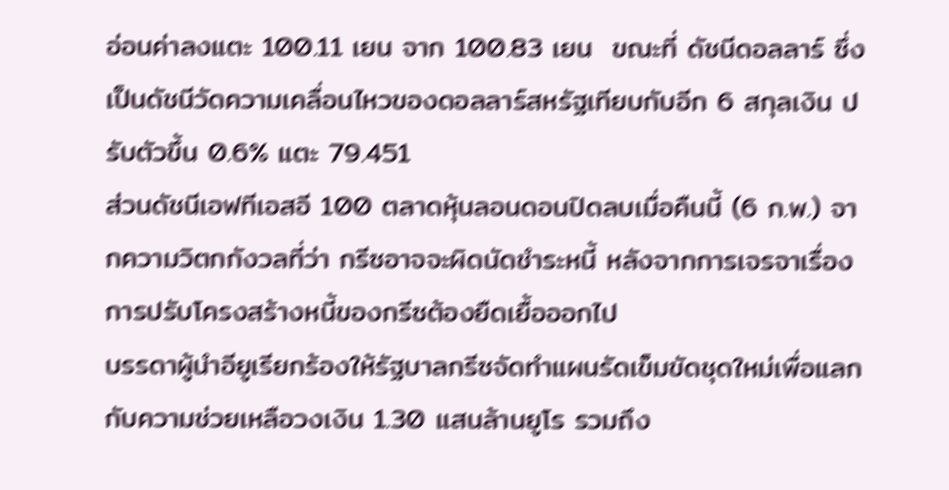อ่อนค่าลงแตะ 100.11 เยน จาก 100.83 เยน  ขณะที่ ดัชนีดอลลาร์ ซึ่งเป็นดัชนีวัดความเคลื่อนไหวของดอลลาร์สหรัฐเทียบกับอีก 6 สกุลเงิน ปรับตัวขึ้น 0.6% แตะ 79.451
ส่วนดัชนีเอฟทีเอสอี 100 ตลาดหุ้นลอนดอนปิดลบเมื่อคืนนี้ (6 ก.พ.) จากความวิตกกังวลที่ว่า กรีซอาจจะผิดนัดชำระหนี้ หลังจากการเจรจาเรื่องการปรับโครงสร้างหนี้ของกรีซต้องยืดเยื้อออกไป
บรรดาผู้นำอียูเรียกร้องให้รัฐบาลกรีซจัดทำแผนรัดเข็มขัดชุดใหม่เพื่อแลกกับความช่วยเหลือวงเงิน 1.30 แสนล้านยูโร รวมถึง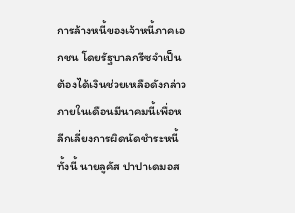การล้างหนี้ของเจ้าหนี้ภาคเอกชน โดยรัฐบาลกรีซจำเป็นต้องได้เงินช่วยเหลือดังกล่าวภายในเดือนมีนาคมนี้เพื่อหลีกเลี่ยงการผิดนัดชำระหนี้
ทั้งนี้ นายลูคัส ปาปาเดมอส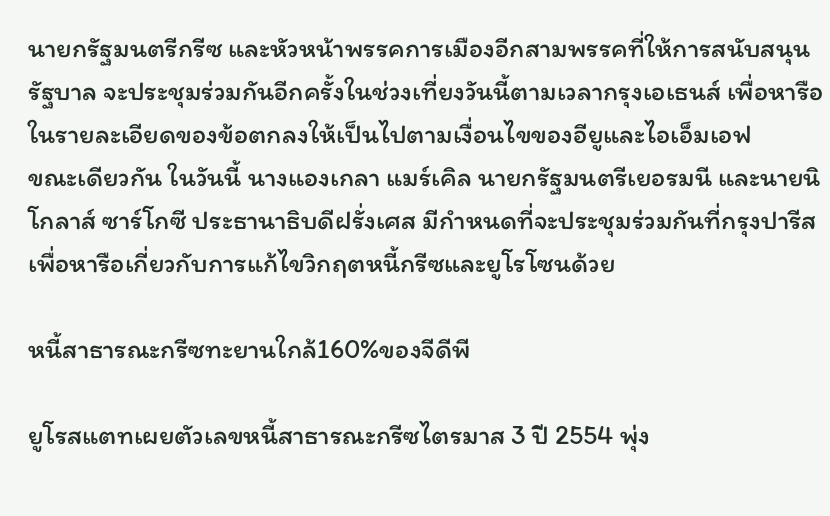นายกรัฐมนตรีกรีซ และหัวหน้าพรรคการเมืองอีกสามพรรคที่ให้การสนับสนุนรัฐบาล จะประชุมร่วมกันอีกครั้งในช่วงเที่ยงวันนี้ตามเวลากรุงเอเธนส์ เพื่อหารือในรายละเอียดของข้อตกลงให้เป็นไปตามเงื่อนไขของอียูและไอเอ็มเอฟ
ขณะเดียวกัน ในวันนี้ นางแองเกลา แมร์เคิล นายกรัฐมนตรีเยอรมนี และนายนิโกลาส์ ซาร์โกซี ประธานาธิบดีฝรั่งเศส มีกำหนดที่จะประชุมร่วมกันที่กรุงปารีส เพื่อหารือเกี่ยวกับการแก้ไขวิกฤตหนี้กรีซและยูโรโซนด้วย

หนี้สาธารณะกรีซทะยานใกล้160%ของจีดีพี

ยูโรสแตทเผยตัวเลขหนี้สาธารณะกรีซไตรมาส 3 ปี 2554 พุ่ง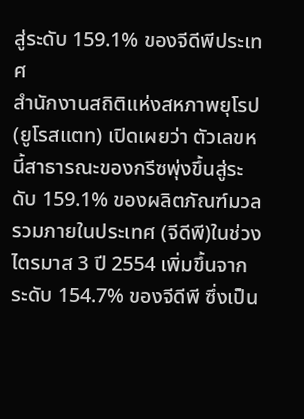สู่ระดับ 159.1% ของจีดีพีประเทศ
สำนักงานสถิติแห่งสหภาพยุโรป(ยูโรสแตท) เปิดเผยว่า ตัวเลขหนี้สาธารณะของกรีซพุ่งขึ้นสู่ระดับ 159.1% ของผลิตภัณฑ์มวลรวมภายในประเทศ (จีดีพี)ในช่วงไตรมาส 3 ปี 2554 เพิ่มขึ้นจากระดับ 154.7% ของจีดีพี ซึ่งเป็น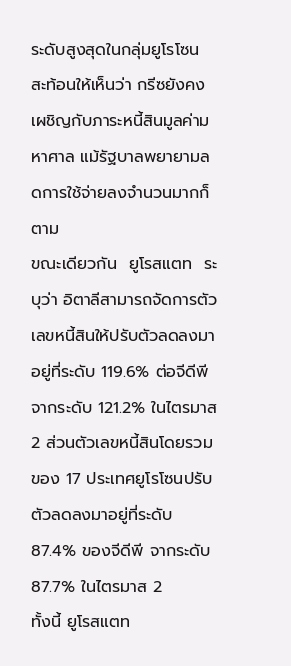ระดับสูงสุดในกลุ่มยูโรโซน สะท้อนให้เห็นว่า กรีซยังคงเผชิญกับภาระหนี้สินมูลค่ามหาศาล แม้รัฐบาลพยายามลดการใช้จ่ายลงจำนวนมากก็ตาม
ขณะเดียวกัน  ยูโรสแตท  ระบุว่า อิตาลีสามารถจัดการตัวเลขหนี้สินให้ปรับตัวลดลงมาอยู่ที่ระดับ 119.6% ต่อจีดีพี จากระดับ 121.2% ในไตรมาส 2 ส่วนตัวเลขหนี้สินโดยรวมของ 17 ประเทศยูโรโซนปรับตัวลดลงมาอยู่ที่ระดับ 87.4% ของจีดีพี จากระดับ 87.7% ในไตรมาส 2
ทั้งนี้ ยูโรสแตท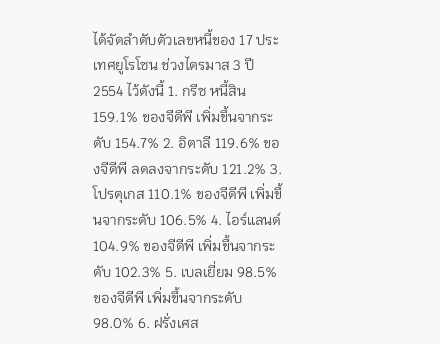ได้จัดลำดับตัวเลขหนี้ของ 17 ประเทศยูโรโซน ช่วงไตรมาส 3 ปี 2554 ไว้ดังนี้ 1. กรีซ หนี้สิน 159.1% ของจีดีพี เพิ่มขึ้นจากระดับ 154.7% 2. อิตาลี 119.6% ของจีดีพี ลดลงจากระดับ 121.2% 3. โปรตุเกส 110.1% ของจีดีพี เพิ่มขึ้นจากระดับ 106.5% 4. ไอร์แลนด์ 104.9% ของจีดีพี เพิ่มขึ้นจากระดับ 102.3% 5. เบลเยี่ยม 98.5% ของจีดีพี เพิ่มขึ้นจากระดับ 98.0% 6. ฝรั่งเศส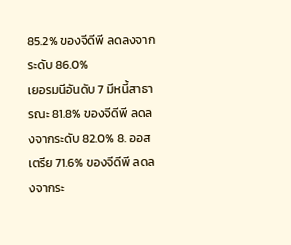85.2% ของจีดีพี ลดลงจากระดับ 86.0%
เยอรมนีอันดับ 7 มีหนี้สาธารณะ 81.8% ของจีดีพี ลดลงจากระดับ 82.0% 8. ออสเตรีย 71.6% ของจีดีพี ลดลงจากระ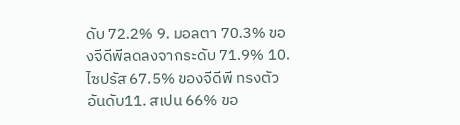ดับ 72.2% 9. มอลตา 70.3% ของจีดีพีลดลงจากระดับ 71.9% 10. ไซปรัส 67.5% ของจีดีพี ทรงตัว
อันดับ11. สเปน 66% ขอ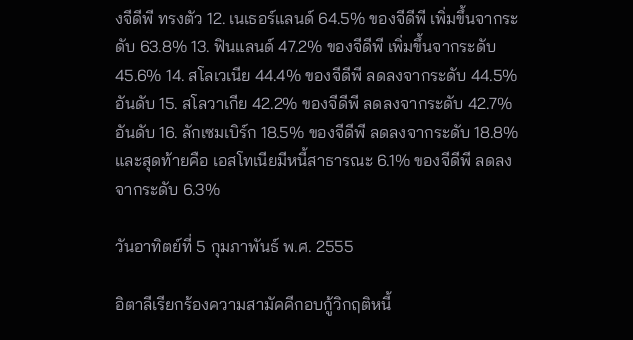งจีดีพี ทรงตัว 12. เนเธอร์แลนด์ 64.5% ของจีดีพี เพิ่มขึ้นจากระดับ 63.8% 13. ฟินแลนด์ 47.2% ของจีดีพี เพิ่มขึ้นจากระดับ 45.6% 14. สโลเวเนีย 44.4% ของจีดีพี ลดลงจากระดับ 44.5%
อันดับ 15. สโลวาเกีย 42.2% ของจีดีพี ลดลงจากระดับ 42.7%  อันดับ 16. ลักเซมเบิร์ก 18.5% ของจีดีพี ลดลงจากระดับ 18.8% และสุดท้ายคือ เอสโทเนียมีหนี้สาธารณะ 6.1% ของจีดีพี ลดลงจากระดับ 6.3%

วันอาทิตย์ที่ 5 กุมภาพันธ์ พ.ศ. 2555

อิตาลีเรียกร้องความสามัคคีกอบกู้วิกฤติหนี้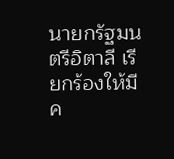นายกรัฐมนตรีอิตาลี เรียกร้องให้มีค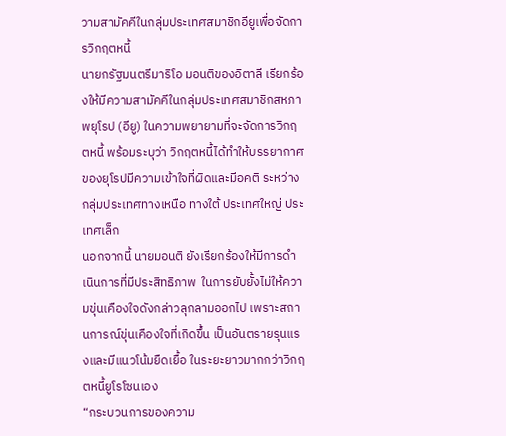วามสามัคคีในกลุ่มประเทศสมาชิกอียูเพื่อจัดการวิกฤตหนี้
นายกรัฐมนตรีมาริโอ มอนติของอิตาลี เรียกร้องให้มีความสามัคคีในกลุ่มประเทศสมาชิกสหภาพยุโรป (อียู) ในความพยายามที่จะจัดการวิกฤตหนี้ พร้อมระบุว่า วิกฤตหนี้ได้ทำให้บรรยากาศของยุโรปมีความเข้าใจที่ผิดและมีอคติ ระหว่างกลุ่มประเทศทางเหนือ ทางใต้ ประเทศใหญ่ ประเทศเล็ก
นอกจากนี้ นายมอนติ ยังเรียกร้องให้มีการดำเนินการที่มีประสิทธิภาพ  ในการยับยั้งไม่ให้ความขุ่นเคืองใจดังกล่าวลุกลามออกไป เพราะสถานการณ์ขุ่นเคืองใจที่เกิดขึ้น เป็นอันตรายรุนแรงและมีแนวโน้มยืดเยื้อ ในระยะยาวมากกว่าวิกฤตหนี้ยูโรโซนเอง
“กระบวนการของความ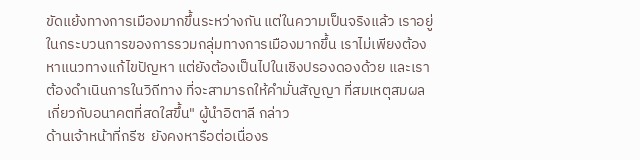ขัดแย้งทางการเมืองมากขึ้นระหว่างกัน แต่ในความเป็นจริงแล้ว เราอยู่ในกระบวนการของการรวมกลุ่มทางการเมืองมากขึ้น เราไม่เพียงต้องหาแนวทางแก้ไขปัญหา แต่ยังต้องเป็นไปในเชิงปรองดองด้วย และเราต้องดำเนินการในวิถีทาง ที่จะสามารถให้คำมั่นสัญญา ที่สมเหตุสมผลเกี่ยวกับอนาคตที่สดใสขึ้น" ผู้นำอิตาลี กล่าว
ด้านเจ้าหน้าที่กรีซ  ยังคงหารือต่อเนื่องร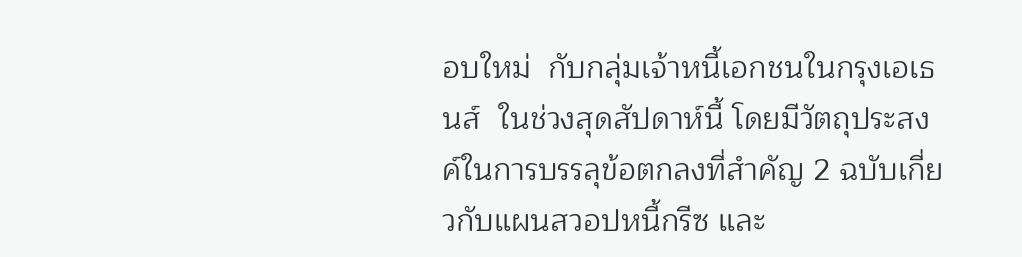อบใหม่  กับกลุ่มเจ้าหนี้เอกชนในกรุงเอเธนส์  ในช่วงสุดสัปดาห์นี้ โดยมีวัตถุประสงค์ในการบรรลุข้อตกลงที่สำคัญ 2 ฉบับเกี่ยวกับแผนสวอปหนี้กรีซ และ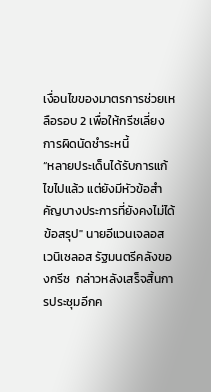เงื่อนไขของมาตรการช่วยเหลือรอบ 2 เพื่อให้กรีซเลี่ยงการผิดนัดชำระหนี้
“หลายประเด็นได้รับการแก้ไขไปแล้ว แต่ยังมีหัวข้อสำคัญบางประการที่ยังคงไม่ได้ข้อสรุป" นายอีแวนเจลอส เวนิเซลอส รัฐมนตรีคลังของกรีซ  กล่าวหลังเสร็จสิ้นการประชุมอีกค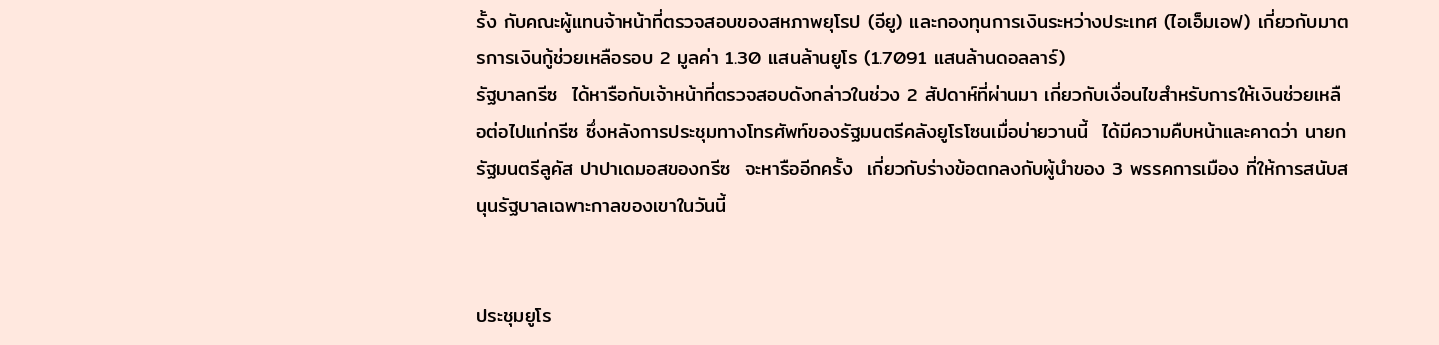รั้ง กับคณะผู้แทนจ้าหน้าที่ตรวจสอบของสหภาพยุโรป (อียู) และกองทุนการเงินระหว่างประเทศ (ไอเอ็มเอฟ) เกี่ยวกับมาตรการเงินกู้ช่วยเหลือรอบ 2 มูลค่า 1.30 แสนล้านยูโร (1.7091 แสนล้านดอลลาร์)
รัฐบาลกรีซ  ได้หารือกับเจ้าหน้าที่ตรวจสอบดังกล่าวในช่วง 2 สัปดาห์ที่ผ่านมา เกี่ยวกับเงื่อนไขสำหรับการให้เงินช่วยเหลือต่อไปแก่กรีซ ซึ่งหลังการประชุมทางโทรศัพท์ของรัฐมนตรีคลังยูโรโซนเมื่อบ่ายวานนี้  ได้มีความคืบหน้าและคาดว่า นายกรัฐมนตรีลูคัส ปาปาเดมอสของกรีซ  จะหารืออีกครั้ง  เกี่ยวกับร่างข้อตกลงกับผู้นำของ 3 พรรคการเมือง ที่ให้การสนับสนุนรัฐบาลเฉพาะกาลของเขาในวันนี้


ประชุมยูโร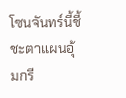โซนจันทร์นี้ชี้ชะตาแผนอุ้มกรี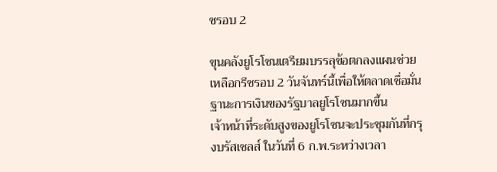ซรอบ 2

ขุนคลังยูโรโซนเตรียมบรรลุข้อตกลงแผนช่วยเหลือกรีซรอบ 2 วันจันทร์นี้เพื่อให้ตลาดเชื่อมั่นฐานะการเงินของรัฐบาลยูโรโซนมากขึ้น
เจ้าหน้าที่ระดับสูงของยูโรโซนจะประชุมกันที่กรุงบรัสเซลส์ ในวันที่ 6 ก.พ.ระหว่างเวลา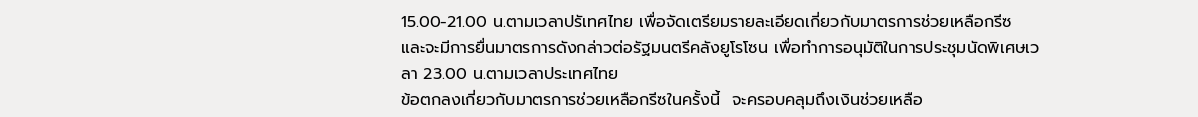15.00-21.00 น.ตามเวลาปรัเทศไทย เพื่อจัดเตรียมรายละเอียดเกี่ยวกับมาตรการช่วยเหลือกรีซ และจะมีการยื่นมาตรการดังกล่าวต่อรัฐมนตรีคลังยูโรโซน เพื่อทำการอนุมัติในการประชุมนัดพิเศษเวลา 23.00 น.ตามเวลาประเทศไทย
ข้อตกลงเกี่ยวกับมาตรการช่วยเหลือกรีซในครั้งนี้  จะครอบคลุมถึงเงินช่วยเหลือ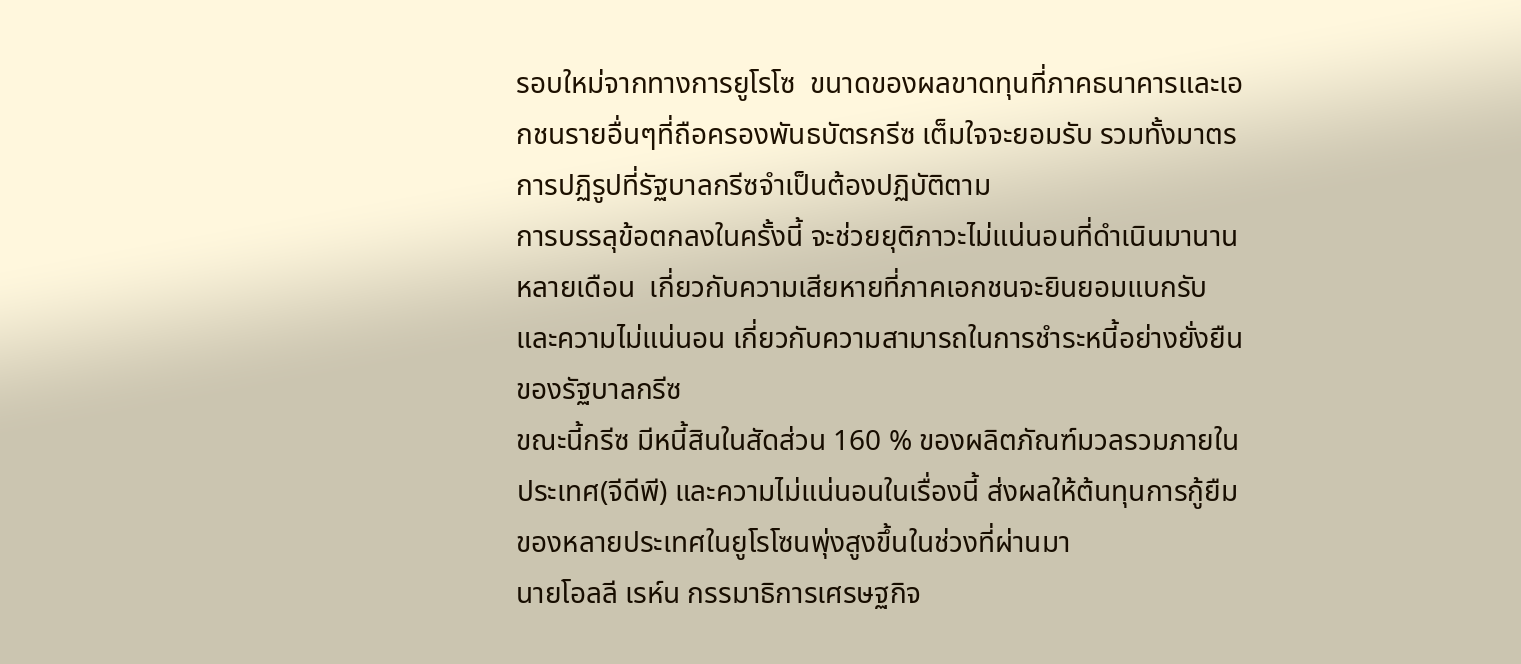รอบใหม่จากทางการยูโรโซ  ขนาดของผลขาดทุนที่ภาคธนาคารและเอกชนรายอื่นๆที่ถือครองพันธบัตรกรีซ เต็มใจจะยอมรับ รวมทั้งมาตรการปฏิรูปที่รัฐบาลกรีซจำเป็นต้องปฏิบัติตาม
การบรรลุข้อตกลงในครั้งนี้ จะช่วยยุติภาวะไม่แน่นอนที่ดำเนินมานานหลายเดือน  เกี่ยวกับความเสียหายที่ภาคเอกชนจะยินยอมแบกรับ และความไม่แน่นอน เกี่ยวกับความสามารถในการชำระหนี้อย่างยั่งยืนของรัฐบาลกรีซ
ขณะนี้กรีซ มีหนี้สินในสัดส่วน 160 % ของผลิตภัณฑ์มวลรวมภายในประเทศ(จีดีพี) และความไม่แน่นอนในเรื่องนี้ ส่งผลให้ต้นทุนการกู้ยืมของหลายประเทศในยูโรโซนพุ่งสูงขึ้นในช่วงที่ผ่านมา
นายโอลลี เรห์น กรรมาธิการเศรษฐกิจ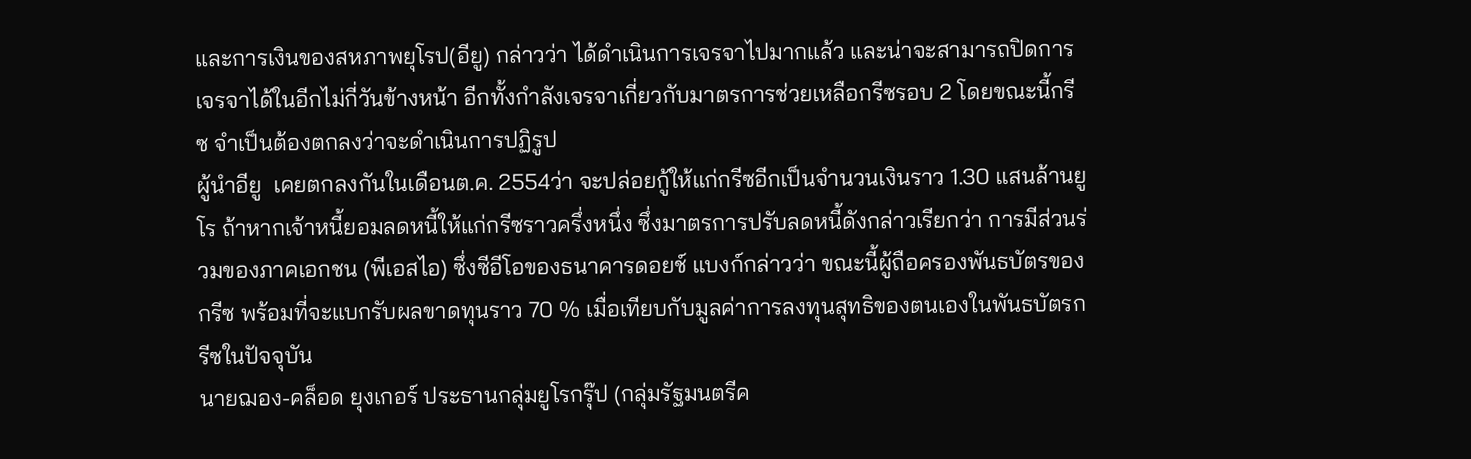และการเงินของสหภาพยุโรป(อียู) กล่าวว่า ได้ดำเนินการเจรจาไปมากแล้ว และน่าจะสามารถปิดการเจรจาได้ในอีกไม่กี่วันข้างหน้า อีกทั้งกำลังเจรจาเกี่ยวกับมาตรการช่วยเหลือกรีซรอบ 2 โดยขณะนี้กรีซ จำเป็นต้องตกลงว่าจะดำเนินการปฏิรูป
ผู้นำอียู  เคยตกลงกันในเดือนต.ค. 2554ว่า จะปล่อยกู้ให้แก่กรีซอีกเป็นจำนวนเงินราว 1.30 แสนล้านยูโร ถ้าหากเจ้าหนี้ยอมลดหนี้ให้แก่กรีซราวครึ่งหนึ่ง ซึ่งมาตรการปรับลดหนี้ดังกล่าวเรียกว่า การมีส่วนร่วมของภาคเอกชน (พีเอสไอ) ซึ่งซีอีโอของธนาคารดอยช์ แบงก์กล่าวว่า ขณะนี้ผู้ถือครองพันธบัตรของกรีซ พร้อมที่จะแบกรับผลขาดทุนราว 70 % เมื่อเทียบกับมูลค่าการลงทุนสุทธิของตนเองในพันธบัตรกรีซในปัจจุบัน
นายฌอง-คล็อด ยุงเกอร์ ประธานกลุ่มยูโรกรุ๊ป (กลุ่มรัฐมนตรีค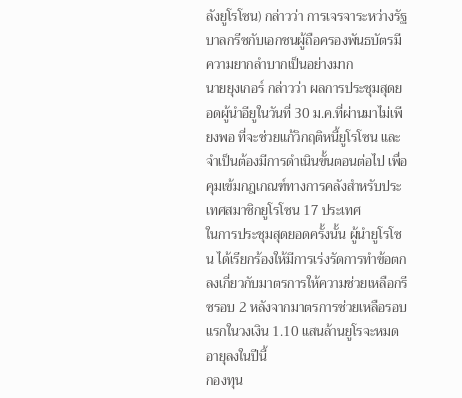ลังยูโรโซน) กล่าวว่า การเจรจาระหว่างรัฐบาลกรีซกับเอกชนผู้ถือครองพันธบัตรมีความยากลำบากเป็นอย่างมาก
นายยุงเกอร์ กล่าวว่า ผลการประชุมสุดยอดผู้นำอียูในวันที่ 30 ม.ค.ที่ผ่านมาไม่เพียงพอ ที่จะช่วยแก้วิกฤติหนี้ยูโรโซน และจำเป็นต้องมีการดำเนินขั้นตอนต่อไป เพื่อคุมเข้มกฎเกณฑ์ทางการคลังสำหรับประเทศสมาชิกยูโรโซน 17 ประเทศ
ในการประชุมสุดยอดครั้งนั้น ผู้นำยูโรโซน ได้เรียกร้องให้มีการเร่งรัดการทำข้อตกลงเกี่ยวกับมาตรการให้ความช่วยเหลือกรีซรอบ 2 หลังจากมาตรการช่วยเหลือรอบแรกในวงเงิน 1.10 แสนล้านยูโรจะหมด
อายุลงในปีนี้
กองทุน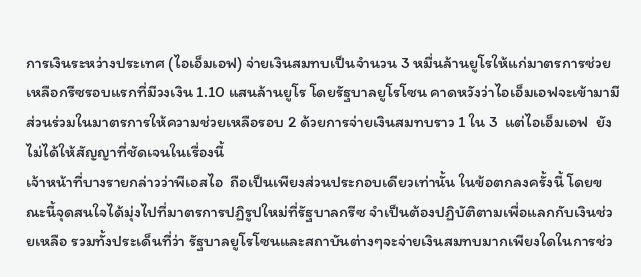การเงินระหว่างประเทศ (ไอเอ็มเอฟ) จ่ายเงินสมทบเป็นจำนวน 3 หมื่นล้านยูโรให้แก่มาตรการช่วยเหลือกรีซรอบแรกที่มีวงเงิน 1.10 แสนล้านยูโร โดยรัฐบาลยูโรโซน คาดหวังว่าไอเอ็มเอฟจะเข้ามามีส่วนร่วมในมาตรการให้ความช่วยเหลือรอบ 2 ด้วยการจ่ายเงินสมทบราว 1 ใน 3  แต่ไอเอ็มเอฟ  ยังไม่ได้ให้สัญญาที่ชัดเจนในเรื่องนี้
เจ้าหน้าที่บางรายกล่าวว่าพีเอสไอ  ถือเป็นเพียงส่วนประกอบเดียวเท่านั้น ในข้อตกลงครั้งนี้ โดยขณะนี้จุดสนใจได้มุ่งไปที่มาตรการปฏิรูปใหม่ที่รัฐบาลกรีซ จำเป็นต้องปฏิบัติตามเพื่อแลกกับเงินช่วยเหลือ รวมทั้งประเด็นที่ว่า รัฐบาลยูโรโซนและสถาบันต่างๆจะจ่ายเงินสมทบมากเพียงใดในการช่ว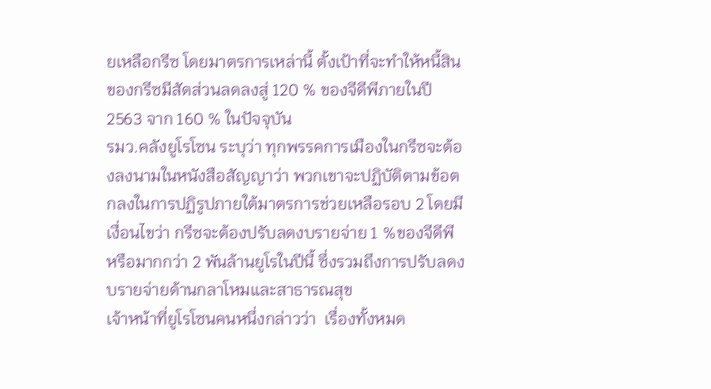ยเหลือกรีซ โดยมาตรการเหล่านี้ ตั้งเป้าที่จะทำให้หนี้สินของกรีซมีสัดส่วนลดลงสู่ 120 % ของจีดีพีภายในปี 2563 จาก 160 % ในปัจจุบัน
รมว.คลังยูโรโซน ระบุว่า ทุกพรรคการเมืองในกรีซจะต้องลงนามในหนังสือสัญญาว่า พวกเขาจะปฏิบัติตามข้อตกลงในการปฏิรูปภายใต้มาตรการช่วยเหลือรอบ 2 โดยมีเงื่อนไขว่า กรีซจะต้องปรับลดงบรายจ่าย 1 %ของจีดีพี หรือมากกว่า 2 พันล้านยูโรในปีนี้ ซึ่งรวมถึงการปรับลดงบรายจ่ายด้านกลาโหมและสาธารณสุข
เจ้าหน้าที่ยูโรโซนคนหนึ่งกล่าวว่า  เรื่องทั้งหมด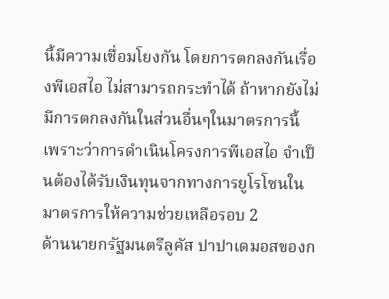นี้มีความเชื่อมโยงกัน โดยการตกลงกันเรื่องพีเอสไอ ไม่สามารถกระทำได้ ถ้าหากยังไม่มีการตกลงกันในส่วนอื่นๆในมาตรการนี้ เพราะว่าการดำเนินโครงการพีเอสไอ จำเป็นต้องได้รับเงินทุนจากทางการยูโรโซนในมาตรการให้ความช่วยเหลือรอบ 2
ด้านนายกรัฐมนตรีลูคัส ปาปาเดมอสของก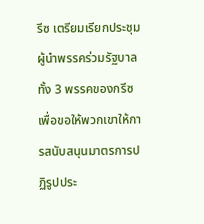รีซ เตรียมเรียกประชุมผู้นำพรรคร่วมรัฐบาลทั้ง 3 พรรคของกรีซ เพื่อขอให้พวกเขาให้การสนับสนุนมาตรการปฏิรูปประ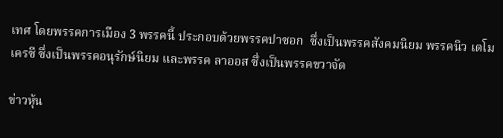เทศ โดยพรรคการเมือง 3 พรรคนี้ ประกอบด้วยพรรคปาซอก  ซึ่งเป็นพรรคสังคมนิยม พรรคนิว เดโมเครซี ซึ่งเป็นพรรคอนุรักษ์นิยม และพรรค ลาออส ซึ่งเป็นพรรคขวาจัด

ข่าวหุ้น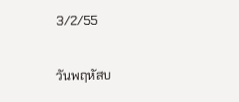3/2/55

วันพฤหัสบ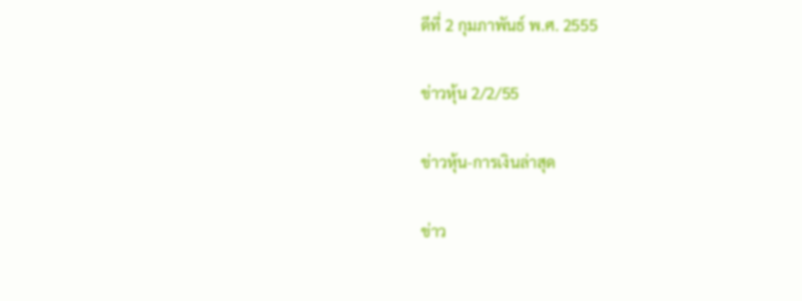ดีที่ 2 กุมภาพันธ์ พ.ศ. 2555

ข่าวหุ้น 2/2/55

ข่าวหุ้น-การเงินล่าสุด

ข่าว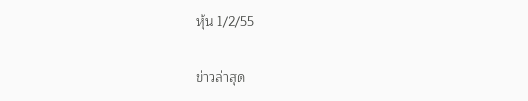หุ้น 1/2/55

ข่าวล่าสุด